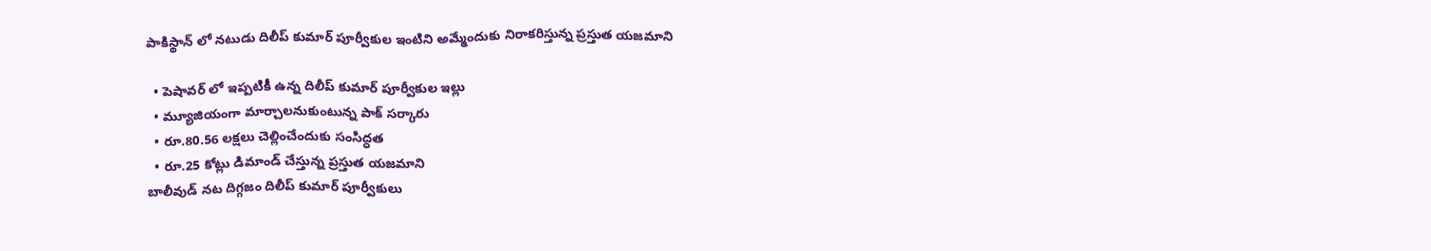పాకిస్థాన్ లో నటుడు దిలీప్ కుమార్ పూర్వీకుల ఇంటిని అమ్మేందుకు నిరాకరిస్తున్న ప్రస్తుత యజమాని

  • పెషావర్ లో ఇప్పటికీ ఉన్న దిలీప్ కుమార్ పూర్వీకుల ఇల్లు
  • మ్యూజియంగా మార్చాలనుకుంటున్న పాక్ సర్కారు
  • రూ.80.56 లక్షలు చెల్లించేందుకు సంసిద్ధత
  • రూ.25 కోట్లు డిమాండ్ చేస్తున్న ప్రస్తుత యజమాని
బాలీవుడ్ నట దిగ్గజం దిలీప్ కుమార్ పూర్వీకులు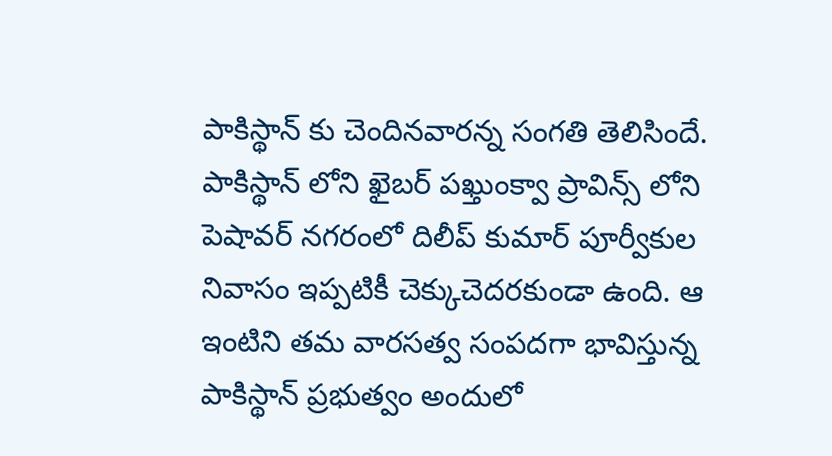పాకిస్థాన్ కు చెందినవారన్న సంగతి తెలిసిందే. పాకిస్థాన్ లోని ఖైబర్ పఖ్తుంక్వా ప్రావిన్స్ లోని పెషావర్ నగరంలో దిలీప్ కుమార్ పూర్వీకుల నివాసం ఇప్పటికీ చెక్కుచెదరకుండా ఉంది. ఆ ఇంటిని తమ వారసత్వ సంపదగా భావిస్తున్న పాకిస్థాన్ ప్రభుత్వం అందులో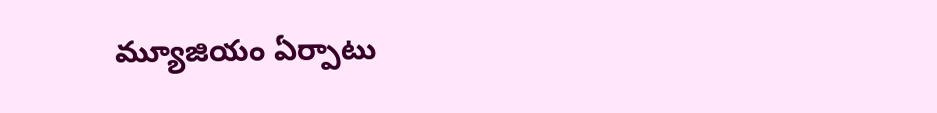మ్యూజియం ఏర్పాటు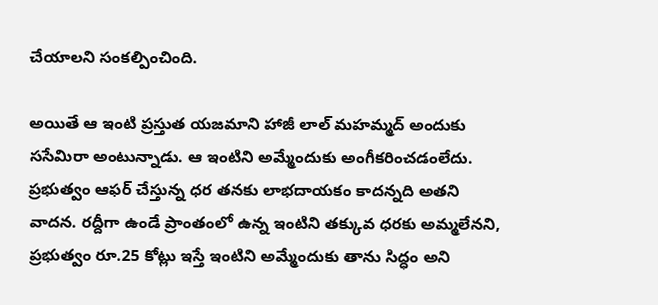చేయాలని సంకల్పించింది.

అయితే ఆ ఇంటి ప్రస్తుత యజమాని హాజీ లాల్ మహమ్మద్ అందుకు ససేమిరా అంటున్నాడు. ఆ ఇంటిని అమ్మేందుకు అంగీకరించడంలేదు. ప్రభుత్వం ఆఫర్ చేస్తున్న ధర తనకు లాభదాయకం కాదన్నది అతని వాదన. రద్దీగా ఉండే ప్రాంతంలో ఉన్న ఇంటిని తక్కువ ధరకు అమ్మలేనని, ప్రభుత్వం రూ.25 కోట్లు ఇస్తే ఇంటిని అమ్మేందుకు తాను సిద్ధం అని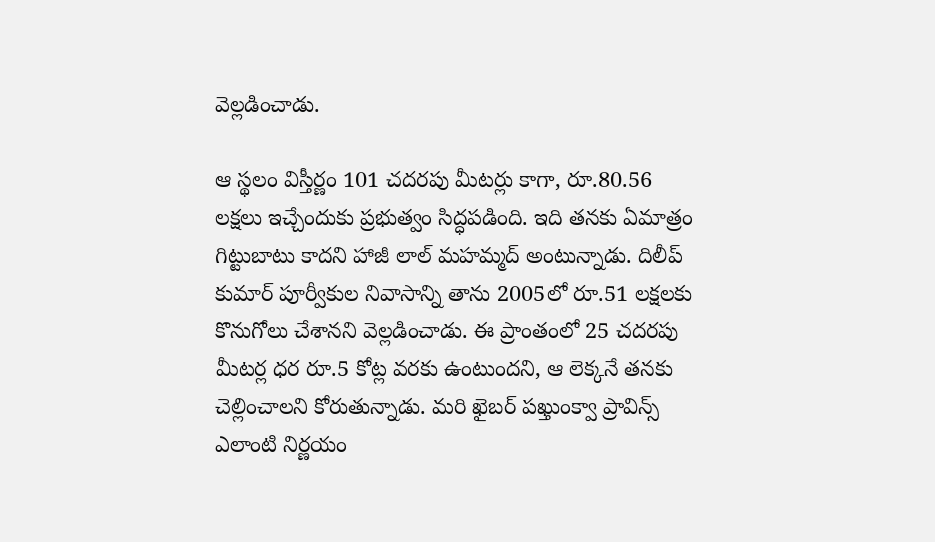వెల్లడించాడు.

ఆ స్థలం విస్తీర్ణం 101 చదరపు మీటర్లు కాగా, రూ.80.56 లక్షలు ఇచ్చేందుకు ప్రభుత్వం సిద్ధపడింది. ఇది తనకు ఏమాత్రం గిట్టుబాటు కాదని హాజీ లాల్ మహమ్మద్ అంటున్నాడు. దిలీప్ కుమార్ పూర్వీకుల నివాసాన్ని తాను 2005లో రూ.51 లక్షలకు కొనుగోలు చేశానని వెల్లడించాడు. ఈ ప్రాంతంలో 25 చదరపు మీటర్ల ధర రూ.5 కోట్ల వరకు ఉంటుందని, ఆ లెక్కనే తనకు చెల్లించాలని కోరుతున్నాడు. మరి ఖైబర్ పఖ్తుంక్వా ప్రావిన్స్ ఎలాంటి నిర్ణయం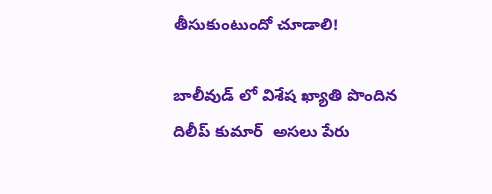తీసుకుంటుందో చూడాలి!

బాలీవుడ్ లో విశేష ఖ్యాతి పొందిన  దిలీప్ కుమార్  అసలు పేరు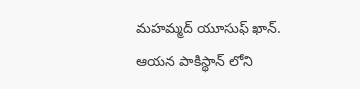మహమ్మద్ యూసుఫ్ ఖాన్. ఆయన పాకిస్థాన్ లోని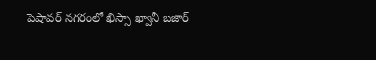పెషావర్ నగరంలో ఖిస్సా ఖ్వానీ బజార్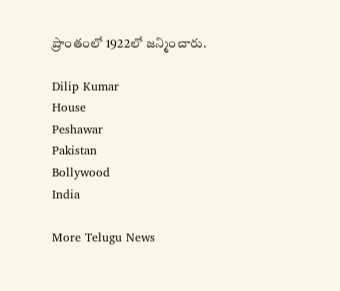ప్రాంతంలో 1922లో జన్మించారు.

Dilip Kumar
House
Peshawar
Pakistan
Bollywood
India

More Telugu News